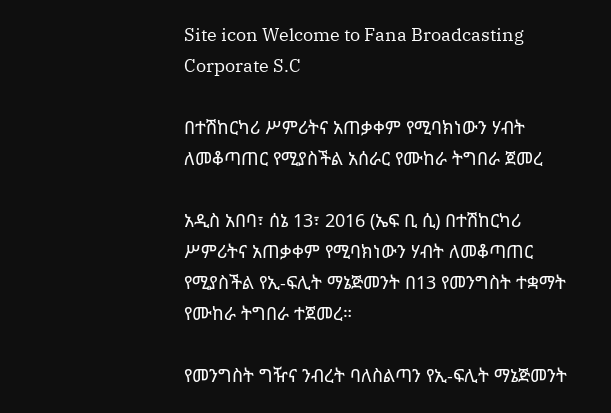Site icon Welcome to Fana Broadcasting Corporate S.C

በተሽከርካሪ ሥምሪትና አጠቃቀም የሚባክነውን ሃብት ለመቆጣጠር የሚያስችል አሰራር የሙከራ ትግበራ ጀመረ

አዲስ አበባ፣ ሰኔ 13፣ 2016 (ኤፍ ቢ ሲ) በተሽከርካሪ ሥምሪትና አጠቃቀም የሚባክነውን ሃብት ለመቆጣጠር የሚያስችል የኢ-ፍሊት ማኔጅመንት በ13 የመንግስት ተቋማት የሙከራ ትግበራ ተጀመረ።

የመንግስት ግዥና ንብረት ባለስልጣን የኢ-ፍሊት ማኔጅመንት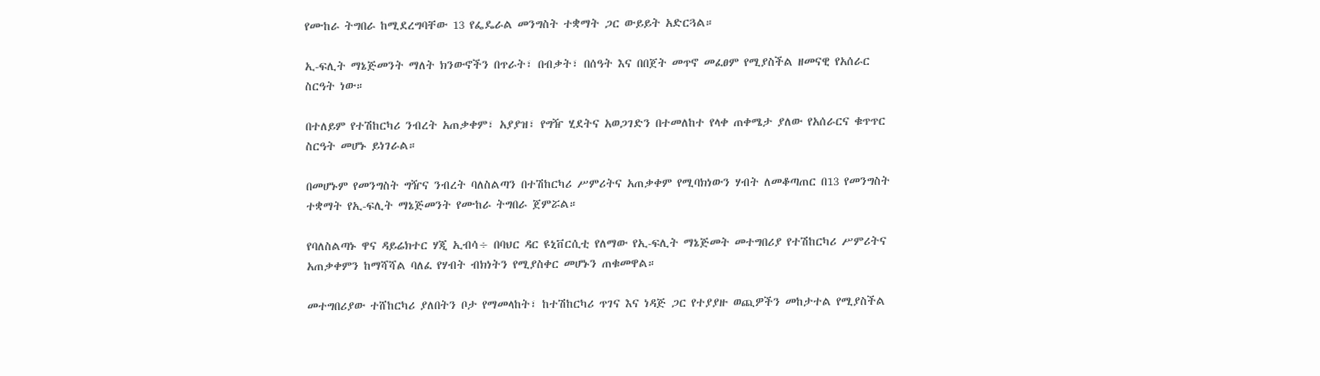የሙከራ ትግበራ ከሚደረግባቸው 13 የፌዴራል መንግስት ተቋማት ጋር ውይይት አድርጓል።

ኢ-ፍሊት ማኔጅመንት ማለት ክንውኖችን በጥራት፣ በብቃት፣ በሰዓት እና በበጀት መጥኖ መፈፀም የሚያስችል ዘመናዊ የአሰራር ስርዓት ነው።

በተለይም የተሽከርካሪ ንብረት አጠቃቀም፣ አያያዝ፣ የግዥ ሂደትና አወጋገድን በተመለከተ የላቀ ጠቀሜታ ያለው የአሰራርና ቁጥጥር ስርዓት መሆኑ ይነገራል።

በመሆኑም የመንግስት ግዥና ንብረት ባለስልጣን በተሽከርካሪ ሥምሪትና አጠቃቀም የሚባክነውን ሃብት ለመቆጣጠር በ13 የመንግስት ተቋማት የኢ-ፍሊት ማኔጅመንት የሙከራ ትግበራ ጀምሯል።

የባለስልጣኑ ዋና ዳይሬክተር ሃጂ ኢብሳ÷ በባህር ዳር ዩኒቨርሲቲ የለማው የኢ-ፍሊት ማኔጅመት መተግበሪያ የተሽከርካሪ ሥምሪትና አጠቃቀምን ከማሻሻል ባለፈ የሃብት ብክነትን የሚያስቀር መሆኑን ጠቁመዋል።

መተግበሪያው ተሸከርካሪ ያለበትን ቦታ የማመላከት፣ ከተሽከርካሪ ጥገና እና ነዳጅ ጋር የተያያዙ ወጪዎችን መከታተል የሚያስችል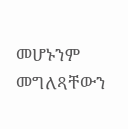መሆኑንም መግለጻቸውን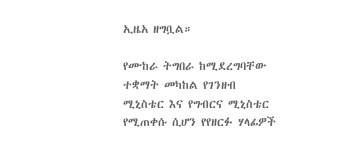ኢዜአ ዘግቧል።

የሙከራ ትግበራ ከሚደረግባቸው ተቋማት መካከል የገንዘብ ሚኒስቴር እና የግብርና ሚኒስቴር የሚጠቀሱ ሲሆን የየዘርፉ ሃላፊዎች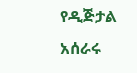የዲጅታል አሰራሩ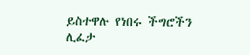ይስተዋሉ የነበሩ ችግሮችን ሊፈታ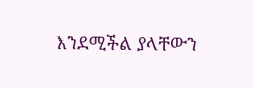እንደሚችል ያላቸውን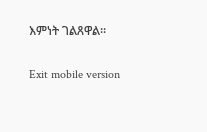እምነት ገልጸዋል።

Exit mobile version